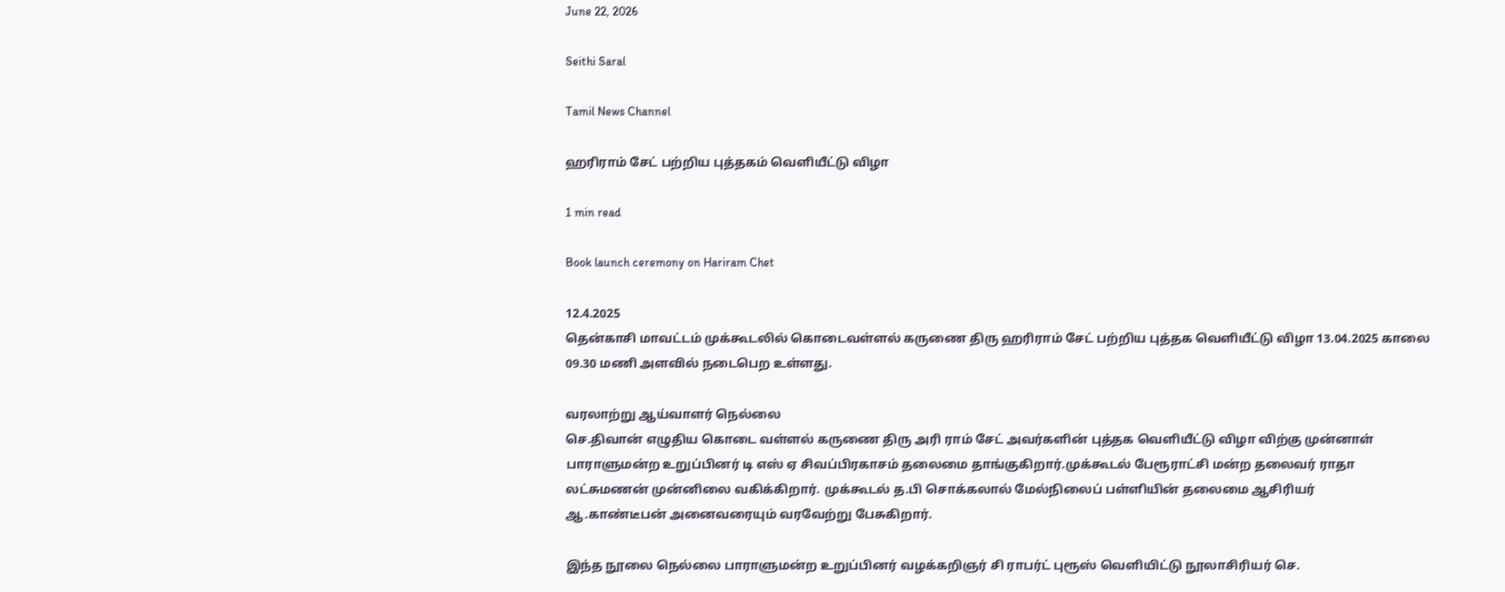June 22, 2026

Seithi Saral

Tamil News Channel

ஹரிராம் சேட் பற்றிய புத்தகம் வெளியீட்டு விழா

1 min read

Book launch ceremony on Hariram Chet

12.4.2025
தென்காசி மாவட்டம் முக்கூடலில் கொடைவள்ளல் கருணை திரு ஹரிராம் சேட் பற்றிய புத்தக வெளியீட்டு விழா 13.04.2025 காலை 09.30 மணி அளவில் நடைபெற உள்ளது.

வரலாற்று ஆய்வாளர் நெல்லை
செ.திவான் எழுதிய கொடை வள்ளல் கருணை திரு அரி ராம் சேட் அவர்களின் புத்தக வெளியீட்டு விழா விற்கு முன்னாள் பாராளுமன்ற உறுப்பினர் டி எஸ் ஏ சிவப்பிரகாசம் தலைமை தாங்குகிறார்.முக்கூடல் பேரூராட்சி மன்ற தலைவர் ராதா லட்சுமணன் முன்னிலை வகிக்கிறார். முக்கூடல் த.பி சொக்கலால் மேல்நிலைப் பள்ளியின் தலைமை ஆசிரியர்
ஆ.காண்டீபன் அனைவரையும் வரவேற்று பேசுகிறார்.

இந்த நூலை நெல்லை பாராளுமன்ற உறுப்பினர் வழக்கறிஞர் சி ராபர்ட் புரூஸ் வெளியிட்டு நூலாசிரியர் செ.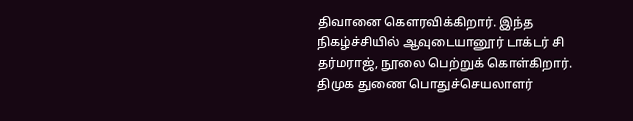திவானை கௌரவிக்கிறார். இந்த நிகழ்ச்சியில் ஆவுடையானூர் டாக்டர் சி தர்மராஜ், நூலை பெற்றுக் கொள்கிறார். திமுக துணை பொதுச்செயலாளர்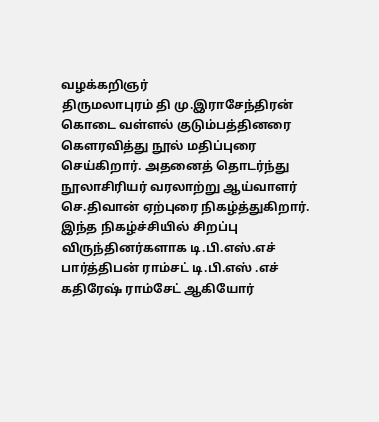வழக்கறிஞர்
திருமலாபுரம் தி மு.இராசேந்திரன் கொடை வள்ளல் குடும்பத்தினரை கௌரவித்து நூல் மதிப்புரை செய்கிறார். அதனைத் தொடர்ந்து நூலாசிரியர் வரலாற்று ஆய்வாளர் செ.திவான் ஏற்புரை நிகழ்த்துகிறார். இந்த நிகழ்ச்சியில் சிறப்பு விருந்தினர்களாக டி.பி.எஸ்.எச் பார்த்திபன் ராம்சட் டி.பி.எஸ் .எச் கதிரேஷ் ராம்சேட் ஆகியோர்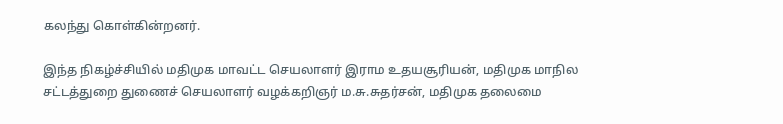கலந்து கொள்கின்றனர்.

இந்த நிகழ்ச்சியில் மதிமுக மாவட்ட செயலாளர் இராம உதயசூரியன், மதிமுக மாநில சட்டத்துறை துணைச் செயலாளர் வழக்கறிஞர் ம.சு.சுதர்சன், மதிமுக தலைமை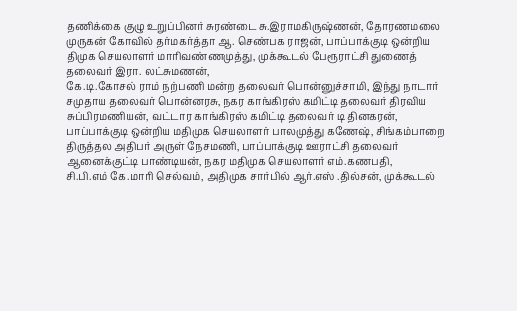தணிக்கை குழு உறுப்பினர் சுரண்டை சு.இராமகிருஷ்ணன், தோரணமலை முருகன் கோவில் தர்மகர்த்தா ஆ. செண்பக ராஜன், பாப்பாக்குடி ஒன்றிய திமுக செயலாளர் மாரிவண்ணமுத்து, முக்கூடல் பேரூராட்சி துணைத் தலைவர் இரா. லட்சுமணன்,
கே.டி.கோசல் ராம் நற்பணி மன்ற தலைவர் பொன்னுச்சாமி, இந்து நாடார் சமுதாய தலைவர் பொன்னரசு, நகர காங்கிரஸ் கமிட்டி தலைவர் திரவிய சுப்பிரமணியன், வட்டார காங்கிரஸ் கமிட்டி தலைவர் டி தினகரன், பாப்பாக்குடி ஒன்றிய மதிமுக செயலாளர் பாலமுத்து கணேஷ், சிங்கம்பாறை திருத்தல அதிபர் அருள் நேசமணி, பாப்பாக்குடி ஊராட்சி தலைவர் ஆனைக்குட்டி பாண்டியன், நகர மதிமுக செயலாளர் எம்.கணபதி,
சி.பி.எம் கே.மாரி செல்வம், அதிமுக சார்பில் ஆர்.எஸ் .தில்சன், முக்கூடல்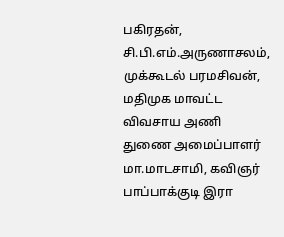பகிரதன், சி.பி.எம்.அருணாசலம், முக்கூடல் பரமசிவன், மதிமுக மாவட்ட விவசாய அணி துணை அமைப்பாளர் மா.மாடசாமி, கவிஞர் பாப்பாக்குடி இரா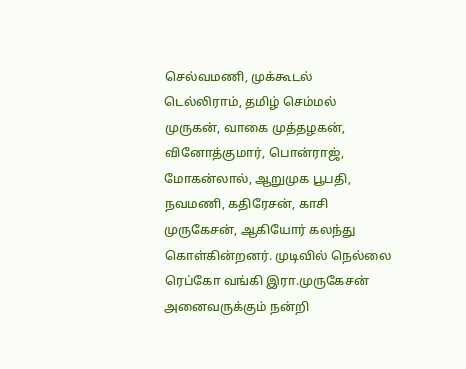செல்வமணி, முக்கூடல் டெல்லிராம், தமிழ் செம்மல் முருகன், வாகை முத்தழகன், வினோத்குமார், பொன்ராஜ், மோகன்லால், ஆறுமுக பூபதி, நவமணி, கதிரேசன், காசி முருகேசன், ஆகியோர் கலந்து கொள்கின்றனர். முடிவில் நெல்லை ரெப்கோ வங்கி இரா.முருகேசன் அனைவருக்கும் நன்றி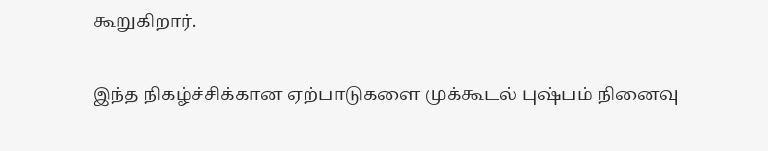கூறுகிறார்.

இந்த நிகழ்ச்சிக்கான ஏற்பாடுகளை முக்கூடல் புஷ்பம் நினைவு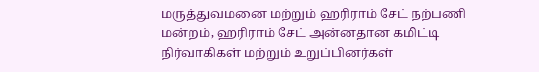மருத்துவமனை மற்றும் ஹரிராம் சேட் நற்பணி மன்றம், ஹரிராம் சேட் அன்னதான கமிட்டி நிர்வாகிகள் மற்றும் உறுப்பினர்கள்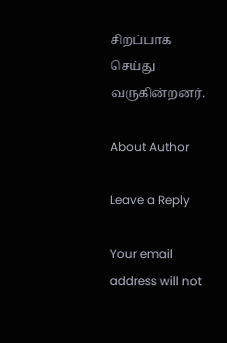சிறப்பாக செய்து வருகின்றனர்.

About Author

Leave a Reply

Your email address will not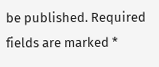be published. Required fields are marked *